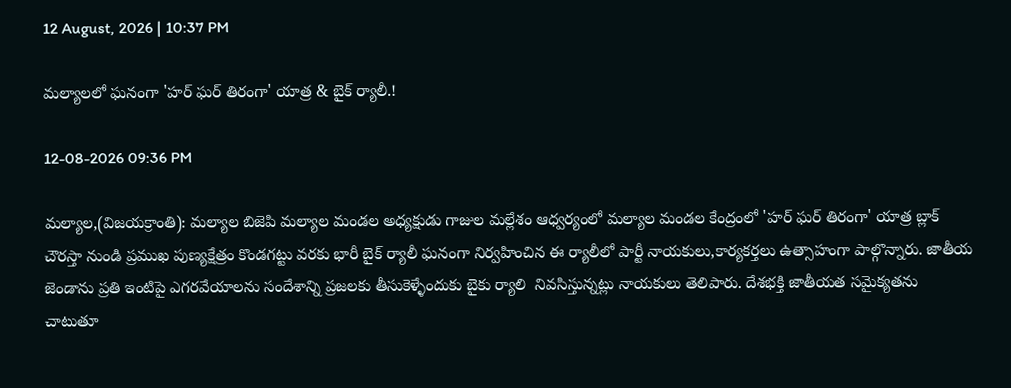12 August, 2026 | 10:37 PM

మల్యాలలో ఘనంగా 'హర్ ఘర్ తిరంగా' యాత్ర & బైక్ ర్యాలీ.!

12-08-2026 09:36 PM

మల్యాల,(విజయక్రాంతి): మల్యాల బిజెపి మల్యాల మండల అధ్యక్షుడు గాజుల మల్లేశం ఆధ్వర్యంలో మల్యాల మండల కేంద్రంలో 'హర్ ఘర్ తిరంగా' యాత్ర బ్లాక్ చౌరస్తా నుండి ప్రముఖ పుణ్యక్షేత్రం కొండగట్టు వరకు భారీ బైక్ ర్యాలీ ఘనంగా నిర్వహించిన ఈ ర్యాలీలో పార్టీ నాయకులు,కార్యకర్తలు ఉత్సాహంగా పాల్గొన్నారు. జాతీయ జెండాను ప్రతి ఇంటిపై ఎగరవేయాలను సందేశాన్ని ప్రజలకు తీసుకెళ్ళేందుకు బైకు ర్యాలి  నివసిస్తున్నట్లు నాయకులు తెలిపారు. దేశభక్తి జాతీయత సమైక్యతను చాటుతూ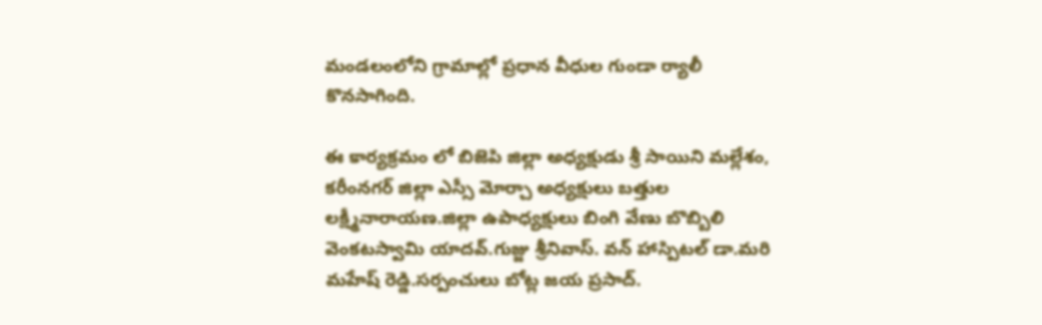మండలంలోని గ్రామాల్లో ప్రధాన వీధుల గుండా ర్యాలీ  కొనసాగింది.

ఈ కార్యక్రమం లో బిజెపి జిల్లా అధ్యక్షుడు శ్రీ సాయిని మల్లేశం, కరీంనగర్ జిల్లా ఎస్సీ మోర్చా అధ్యక్షులు బత్తుల లక్ష్మీనారాయణ.జిల్లా ఉపాధ్యక్షులు బింగి వేణు బొబ్బిలి వెంకటస్వామి యాదవ్.గుజ్జు శ్రీనివాస్. వన్ హాస్పిటల్ డా.మరి మహేష్ రెడ్డి.సర్పంచులు బోట్ల జయ ప్రసాద్.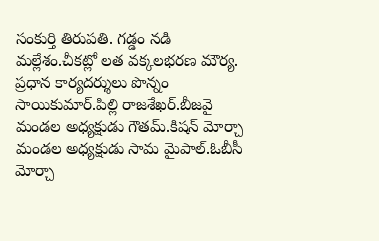సంకుర్తి తిరుపతి. గడ్డం నడి మల్లేశం.చీకట్లో లత వక్కలభరణ మౌర్య. ప్రధాన కార్యదర్శులు పొన్నం సాయికుమార్.పిల్లి రాజశేఖర్.బీజవై మండల అధ్యక్షుడు గౌతమ్.కిషన్ మోర్చా మండల అధ్యక్షుడు సామ మైపాల్.ఓబీసీ మోర్చా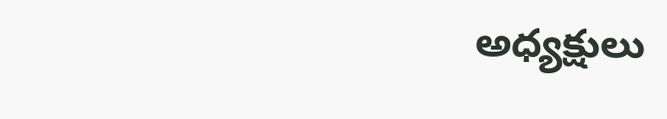అధ్యక్షులు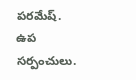పరమేష్. ఉప సర్పంచులు.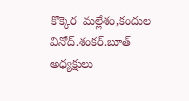కొక్కెర  మల్లేశం,కందుల వినోద్.శంకర్.బూత్ అధ్యక్షులు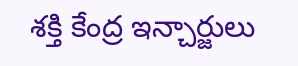శక్తి కేంద్ర ఇన్చార్జులు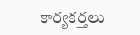కార్యకర్తలు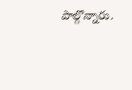పాల్గొన్నారు.